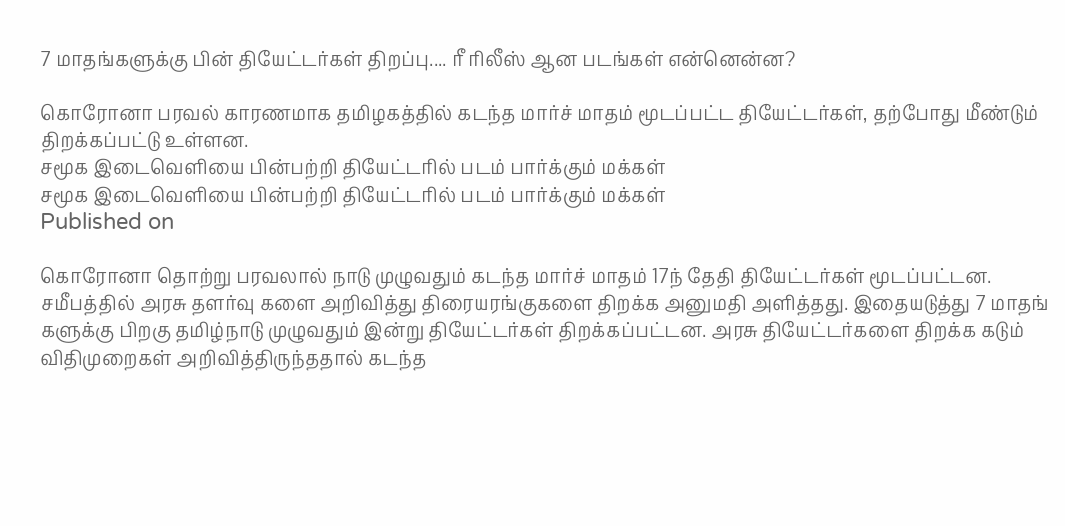7 மாதங்களுக்கு பின் தியேட்டர்கள் திறப்பு.... ரீ ரிலீஸ் ஆன படங்கள் என்னென்ன?

கொரோனா பரவல் காரணமாக தமிழகத்தில் கடந்த மார்ச் மாதம் மூடப்பட்ட தியேட்டர்கள், தற்போது மீண்டும் திறக்கப்பட்டு உள்ளன.
சமூக இடைவெளியை பின்பற்றி தியேட்டரில் படம் பார்க்கும் மக்கள்
சமூக இடைவெளியை பின்பற்றி தியேட்டரில் படம் பார்க்கும் மக்கள்
Published on

கொரோனா தொற்று பரவலால் நாடு முழுவதும் கடந்த மார்ச் மாதம் 17ந் தேதி தியேட்டர்கள் மூடப்பட்டன. சமீபத்தில் அரசு தளர்வு களை அறிவித்து திரையரங்குகளை திறக்க அனுமதி அளித்தது. இதையடுத்து 7 மாதங் களுக்கு பிறகு தமிழ்நாடு முழுவதும் இன்று தியேட்டர்கள் திறக்கப்பட்டன. அரசு தியேட்டர்களை திறக்க கடும் விதிமுறைகள் அறிவித்திருந்ததால் கடந்த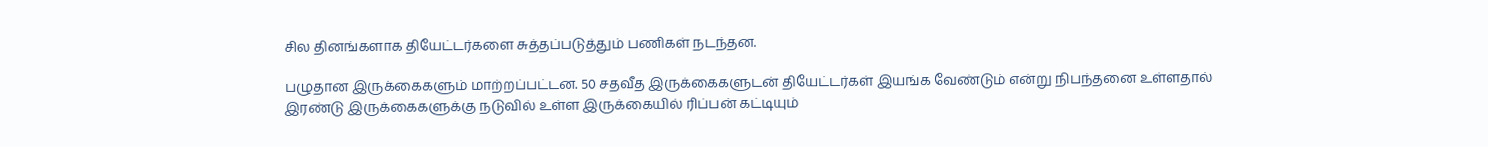சில தினங்களாக தியேட்டர்களை சுத்தப்படுத்தும் பணிகள் நடந்தன.

பழுதான இருக்கைகளும் மாற்றப்பட்டன. 50 சதவீத இருக்கைகளுடன் தியேட்டர்கள் இயங்க வேண்டும் என்று நிபந்தனை உள்ளதால் இரண்டு இருக்கைகளுக்கு நடுவில் உள்ள இருக்கையில் ரிப்பன் கட்டியும்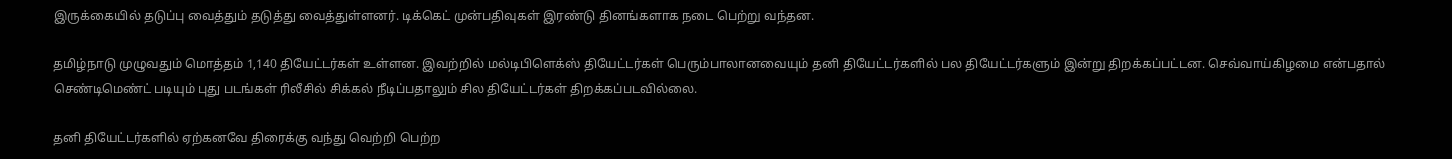இருக்கையில் தடுப்பு வைத்தும் தடுத்து வைத்துள்ளனர். டிக்கெட் முன்பதிவுகள் இரண்டு தினங்களாக நடை பெற்று வந்தன.

தமிழ்நாடு முழுவதும் மொத்தம் 1,140 தியேட்டர்கள் உள்ளன. இவற்றில் மல்டிபிளெக்ஸ் தியேட்டர்கள் பெரும்பாலானவையும் தனி தியேட்டர்களில் பல தியேட்டர்களும் இன்று திறக்கப்பட்டன. செவ்வாய்கிழமை என்பதால் செண்டிமெண்ட் படியும் புது படங்கள் ரிலீசில் சிக்கல் நீடிப்பதாலும் சில தியேட்டர்கள் திறக்கப்படவில்லை.

தனி தியேட்டர்களில் ஏற்கனவே திரைக்கு வந்து வெற்றி பெற்ற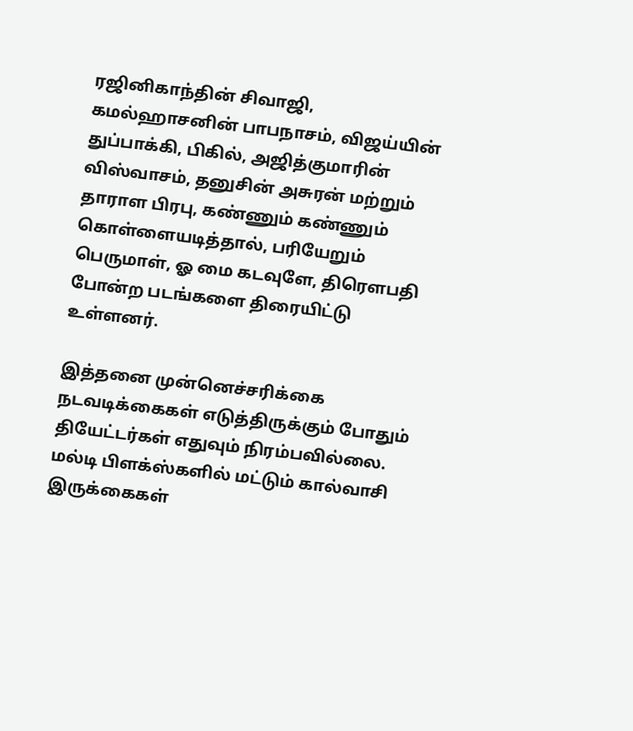ரஜினிகாந்தின் சிவாஜி, கமல்ஹாசனின் பாபநாசம், விஜய்யின் துப்பாக்கி, பிகில், அஜித்குமாரின் விஸ்வாசம், தனுசின் அசுரன் மற்றும் தாராள பிரபு, கண்ணும் கண்ணும் கொள்ளையடித்தால், பரியேறும் பெருமாள், ஓ மை கடவுளே, திரெளபதி போன்ற படங்களை திரையிட்டு உள்ளனர்.

இத்தனை முன்னெச்சரிக்கை நடவடிக்கைகள் எடுத்திருக்கும் போதும் தியேட்டர்கள் எதுவும் நிரம்பவில்லை. மல்டி பிளக்ஸ்களில் மட்டும் கால்வாசி இருக்கைகள்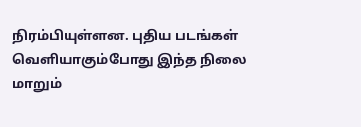நிரம்பியுள்ளன. புதிய படங்கள் வெளியாகும்போது இந்த நிலை மாறும்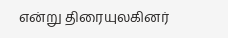என்று திரையுலகினர்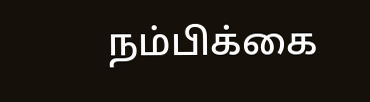நம்பிக்கை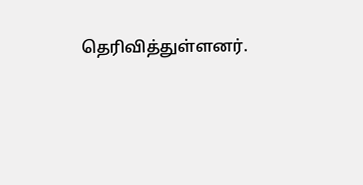தெரிவித்துள்ளனர்.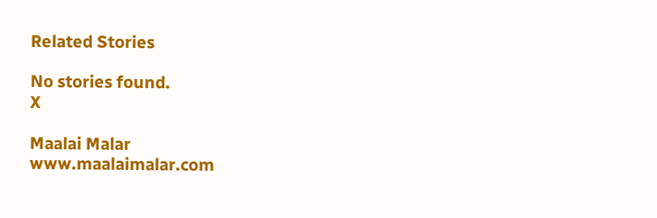Related Stories

No stories found.
X

Maalai Malar
www.maalaimalar.com